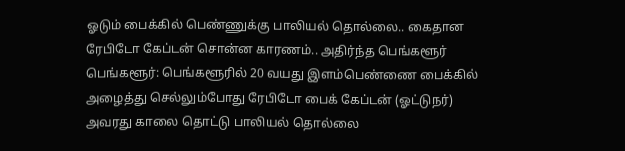ஓடும் பைக்கில் பெண்ணுக்கு பாலியல் தொல்லை.. கைதான ரேபிடோ கேப்டன் சொன்ன காரணம்.. அதிர்ந்த பெங்களூர்
பெங்களூர்: பெங்களூரில் 20 வயது இளம்பெண்ணை பைக்கில் அழைத்து செல்லும்போது ரேபிடோ பைக் கேப்டன் (ஓட்டுநர்) அவரது காலை தொட்டு பாலியல் தொல்லை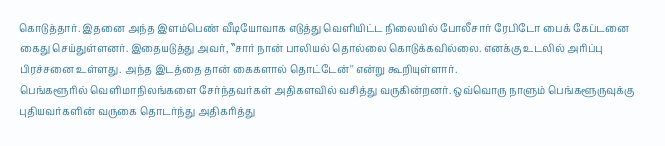கொடுத்தார். இதனை அந்த இளம்பெண் வீடியோவாக எடுத்து வெளியிட்ட நிலையில் போலீசார் ரேபிடோ பைக் கேப்டனை கைது செய்துள்ளனர். இதையடுத்து அவர், ‛‛சார் நான் பாலியல் தொல்லை கொடுக்கவில்லை. எனக்கு உடலில் அரிப்பு பிரச்சனை உள்ளது. அந்த இடத்தை தான் கைகளால் தொட்டேன்'' என்று கூறியுள்ளார்.
பெங்களூரில் வெளிமாநிலங்களை சேர்ந்தவர்கள் அதிகளவில் வசித்து வருகின்றனர். ஒவ்வொரு நாளும் பெங்களூருவுக்கு புதியவர்களின் வருகை தொடர்ந்து அதிகரித்து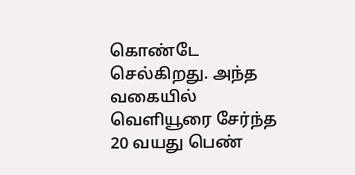கொண்டே செல்கிறது. அந்த வகையில் வெளியூரை சேர்ந்த 20 வயது பெண்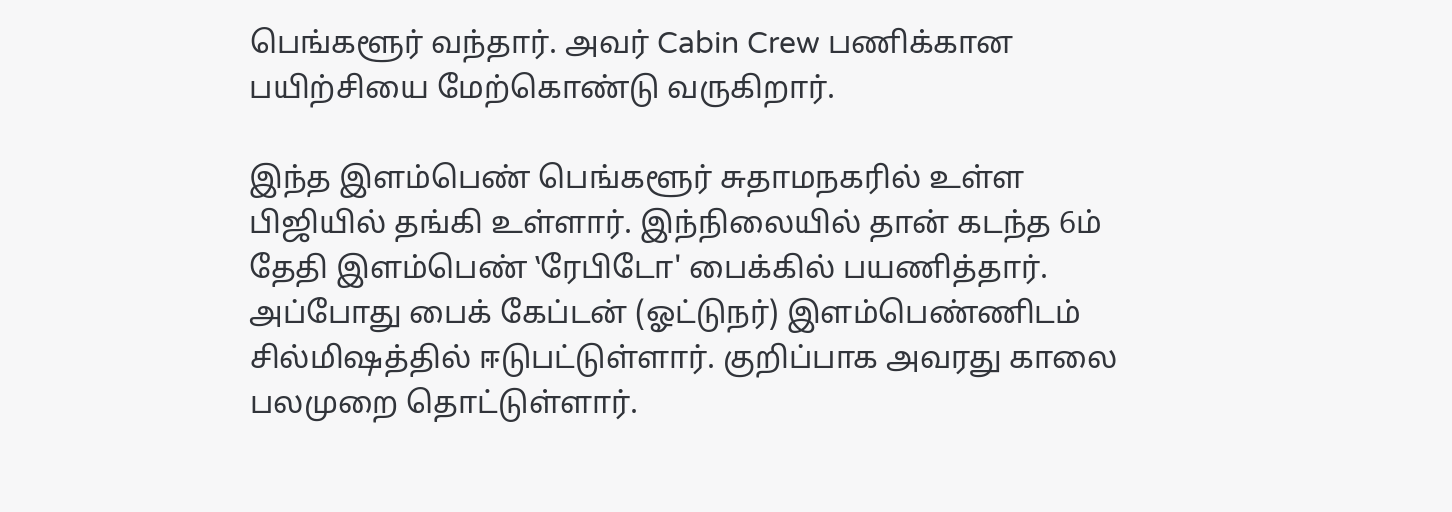பெங்களூர் வந்தார். அவர் Cabin Crew பணிக்கான பயிற்சியை மேற்கொண்டு வருகிறார்.

இந்த இளம்பெண் பெங்களூர் சுதாமநகரில் உள்ள பிஜியில் தங்கி உள்ளார். இந்நிலையில் தான் கடந்த 6ம் தேதி இளம்பெண் ‛ரேபிடோ' பைக்கில் பயணித்தார். அப்போது பைக் கேப்டன் (ஓட்டுநர்) இளம்பெண்ணிடம் சில்மிஷத்தில் ஈடுபட்டுள்ளார். குறிப்பாக அவரது காலை பலமுறை தொட்டுள்ளார்.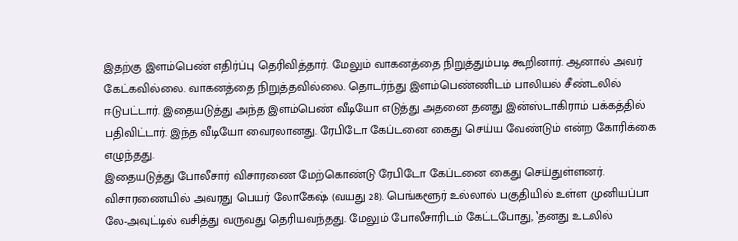இதற்கு இளம்பெண் எதிர்ப்பு தெரிவித்தார். மேலும் வாகனத்தை நிறுத்தும்படி கூறினார். ஆனால் அவர் கேட்கவில்லை. வாகனத்தை நிறுத்தவில்லை. தொடர்ந்து இளம்பெண்ணிடம் பாலியல் சீண்டலில் ஈடுபட்டார். இதையடுத்து அந்த இளம்பெண் வீடியோ எடுத்து அதனை தனது இன்ஸ்டாகிராம் பக்கத்தில் பதிவிட்டார். இந்த வீடியோ வைரலானது. ரேபிடோ கேப்டனை கைது செய்ய வேண்டும் என்ற கோரிக்கை எழுந்தது.
இதையடுத்து போலீசார் விசாரணை மேற்கொண்டு ரேபிடோ கேப்டனை கைது செய்துள்ளனர். விசாரணையில் அவரது பெயர் லோகேஷ் (வயது 28). பெங்களூர் உல்லால் பகுதியில் உள்ள முனியப்பா லே-அவுட்டில் வசித்து வருவது தெரியவந்தது. மேலும் போலீசாரிடம் கேட்டபோது, ‛தனது உடலில்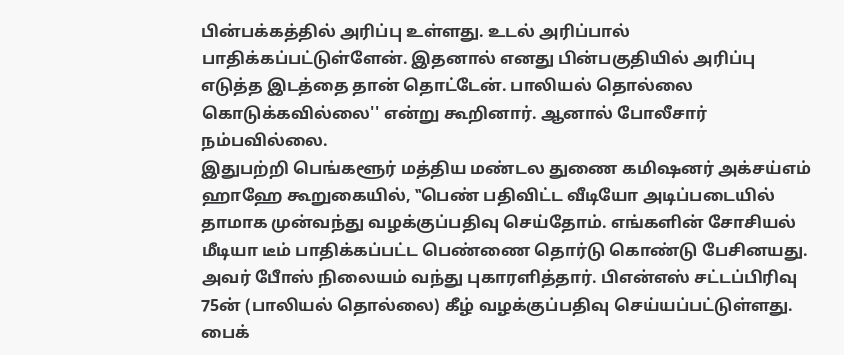பின்பக்கத்தில் அரிப்பு உள்ளது. உடல் அரிப்பால் பாதிக்கப்பட்டுள்ளேன். இதனால் எனது பின்பகுதியில் அரிப்பு எடுத்த இடத்தை தான் தொட்டேன். பாலியல் தொல்லை கொடுக்கவில்லை'' என்று கூறினார். ஆனால் போலீசார் நம்பவில்லை.
இதுபற்றி பெங்களூர் மத்திய மண்டல துணை கமிஷனர் அக்சய்எம் ஹாஹே கூறுகையில், ‛‛பெண் பதிவிட்ட வீடியோ அடிப்படையில் தாமாக முன்வந்து வழக்குப்பதிவு செய்தோம். எங்களின் சோசியல் மீடியா டீம் பாதிக்கப்பட்ட பெண்ணை தொர்டு கொண்டு பேசினயது. அவர் போீஸ் நிலையம் வந்து புகாரளித்தார். பிஎன்எஸ் சட்டப்பிரிவு 75ன் (பாலியல் தொல்லை) கீழ் வழக்குப்பதிவு செய்யப்பட்டுள்ளது.
பைக்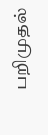பறிமுதல்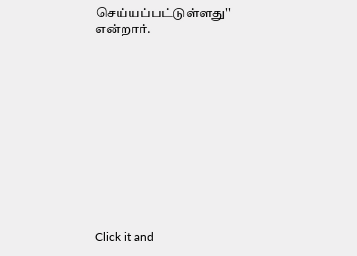செய்யப்பட்டுள்ளது'' என்றார்.












Click it and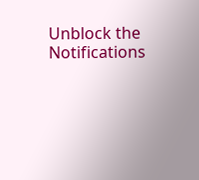Unblock the Notifications